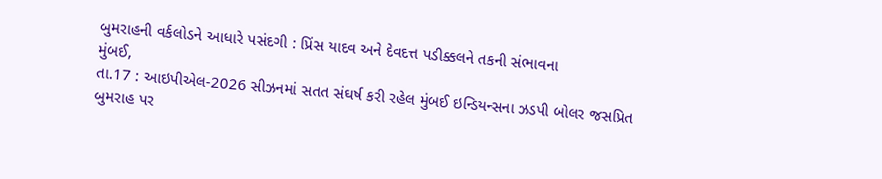બુમરાહની વર્કલોડને આધારે પસંદગી : પ્રિંસ યાદવ અને દેવદત્ત પડીક્કલને તકની સંભાવના
મુંબઈ,
તા.17 : આઇપીએલ-2026 સીઝનમાં સતત સંઘર્ષ કરી રહેલ મુંબઈ ઇન્ડિયન્સના ઝડપી બોલર જસપ્રિત
બુમરાહ પર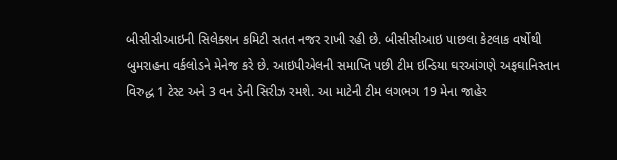બીસીસીઆઇની સિલેક્શન કમિટી સતત નજર રાખી રહી છે. બીસીસીઆઇ પાછલા કેટલાક વર્ષોથી
બુમરાહના વર્કલોડને મેનેજ કરે છે. આઇપીએલની સમાપ્તિ પછી ટીમ ઇન્ડિયા ઘરઆંગણે અફઘાનિસ્તાન
વિરુદ્ધ 1 ટેસ્ટ અને 3 વન ડેની સિરીઝ રમશે. આ માટેની ટીમ લગભગ 19 મેના જાહેર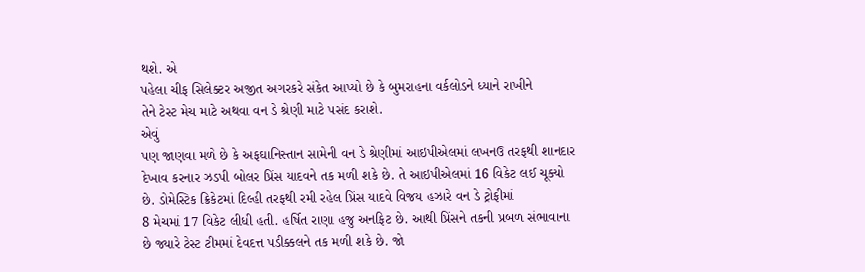થશે. એ
પહેલા ચીફ સિલેક્ટર અજીત અગરકરે સંકેત આપ્યો છે કે બુમરાહના વર્કલોડને ધ્યાને રાખીને
તેને ટેસ્ટ મેચ માટે અથવા વન ડે શ્રેણી માટે પસંદ કરાશે.
એવું
પણ જાણવા મળે છે કે અફઘાનિસ્તાન સામેની વન ડે શ્રેણીમાં આઇપીએલમાં લખનઉ તરફથી શાનદાર
દેખાવ કરનાર ઝડપી બોલર પ્રિંસ યાદવને તક મળી શકે છે. તે આઇપીએલમાં 16 વિકેટ લઈ ચૂક્યો
છે. ડોમેસ્ટિક ક્રિકેટમાં દિલ્હી તરફથી રમી રહેલ પ્રિંસ યાદવે વિજય હઝારે વન ડે ટ્રોફીમાં
8 મેચમાં 17 વિકેટ લીધી હતી. હર્ષિત રાણા હજુ અનફિટ છે. આથી પ્રિંસને તકની પ્રબળ સંભાવાના
છે જ્યારે ટેસ્ટ ટીમમાં દેવદત્ત પડીક્કલને તક મળી શકે છે. જો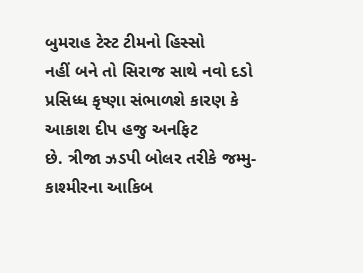બુમરાહ ટેસ્ટ ટીમનો હિસ્સો
નહીં બને તો સિરાજ સાથે નવો દડો પ્રસિધ્ધ કૃષ્ણા સંભાળશે કારણ કે આકાશ દીપ હજુ અનફિટ
છે. ત્રીજા ઝડપી બોલર તરીકે જમ્મુ-કાશ્મીરના આકિબ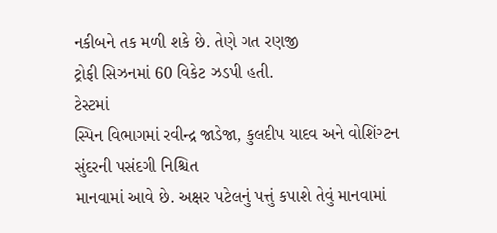નકીબને તક મળી શકે છે. તેણે ગત રણજી
ટ્રોફી સિઝનમાં 60 વિકેટ ઝડપી હતી.
ટેસ્ટમાં
સ્પિન વિભાગમાં રવીન્દ્ર જાડેજા, કુલદીપ યાદવ અને વોશિંગ્ટન સુંદરની પસંદગી નિશ્ચિત
માનવામાં આવે છે. અક્ષર પટેલનું પત્તું કપાશે તેવું માનવામાં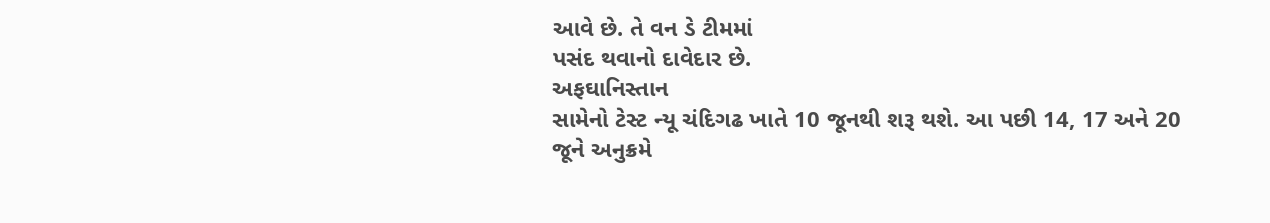આવે છે. તે વન ડે ટીમમાં
પસંદ થવાનો દાવેદાર છે.
અફઘાનિસ્તાન
સામેનો ટેસ્ટ ન્યૂ ચંદિગઢ ખાતે 10 જૂનથી શરૂ થશે. આ પછી 14, 17 અને 20 જૂને અનુક્રમે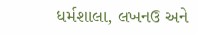ધર્મશાલા, લખનઉ અને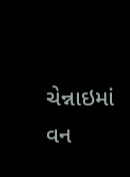ચેન્નાઇમાં વન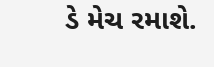ડે મેચ રમાશે.